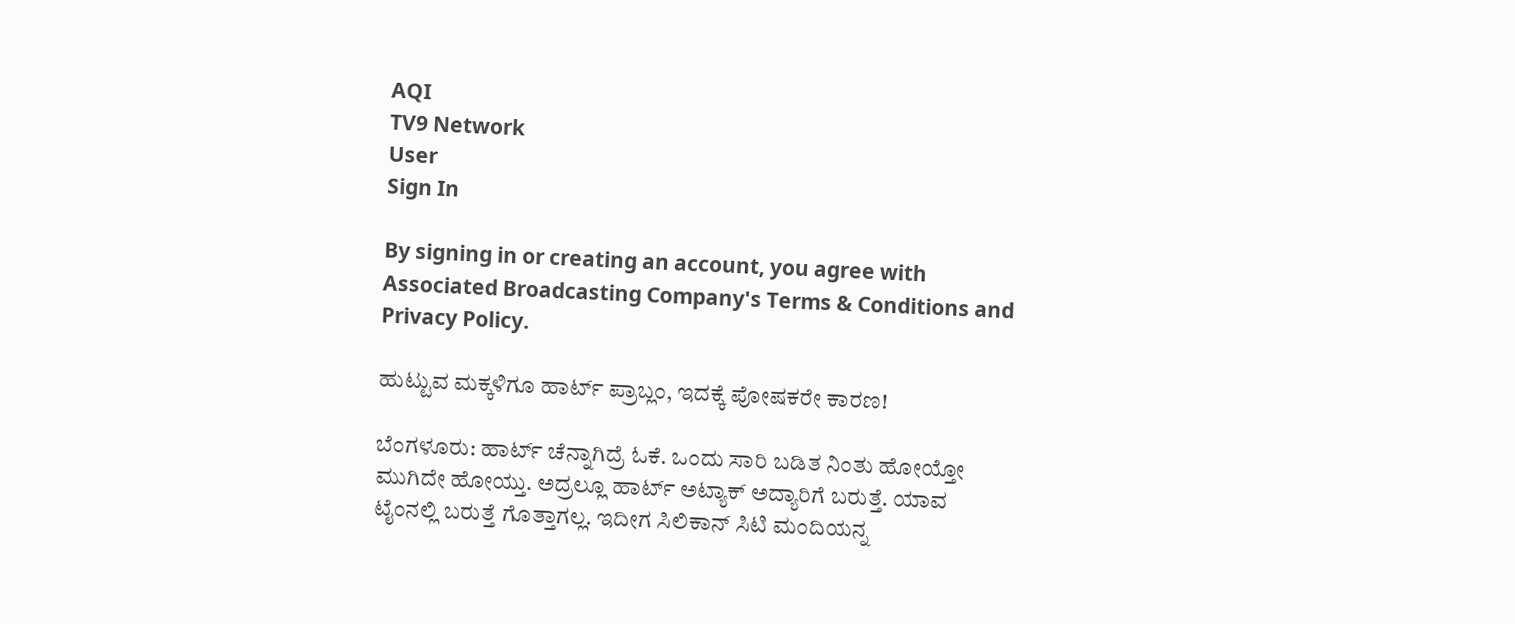AQI
TV9 Network
User
Sign In

By signing in or creating an account, you agree with Associated Broadcasting Company's Terms & Conditions and Privacy Policy.

ಹುಟ್ಟುವ ಮಕ್ಕಳಿಗೂ ಹಾರ್ಟ್ ಪ್ರಾಬ್ಲಂ, ಇದಕ್ಕೆ ಪೋಷಕರೇ ಕಾರಣ!

ಬೆಂಗಳೂರು: ಹಾರ್ಟ್ ಚೆನ್ನಾಗಿದ್ರೆ ಓಕೆ. ಒಂದು ಸಾರಿ ಬಡಿತ ನಿಂತು ಹೋಯ್ತೋ ಮುಗಿದೇ ಹೋಯ್ತು. ಅದ್ರಲ್ಲೂ ಹಾರ್ಟ್ ಅಟ್ಯಾಕ್ ಅದ್ಯಾರಿಗೆ ಬರುತ್ತೆ. ಯಾವ ಟೈಂನಲ್ಲಿ ಬರುತ್ತೆ ಗೊತ್ತಾಗಲ್ಲ. ಇದೀಗ ಸಿಲಿಕಾನ್ ಸಿಟಿ ಮಂದಿಯನ್ನ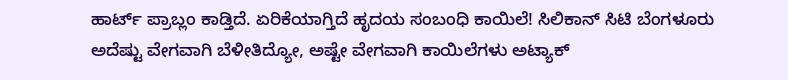ಹಾರ್ಟ್ ಪ್ರಾಬ್ಲಂ ಕಾಡ್ತಿದೆ. ಏರಿಕೆಯಾಗ್ತಿದೆ ಹೃದಯ ಸಂಬಂಧಿ ಕಾಯಿಲೆ! ಸಿಲಿಕಾನ್ ಸಿಟಿ ಬೆಂಗಳೂರು ಅದೆಷ್ಟು ವೇಗವಾಗಿ ಬೆಳೀತಿದ್ಯೋ, ಅಷ್ಟೇ ವೇಗವಾಗಿ ಕಾಯಿಲೆಗಳು ಅಟ್ಯಾಕ್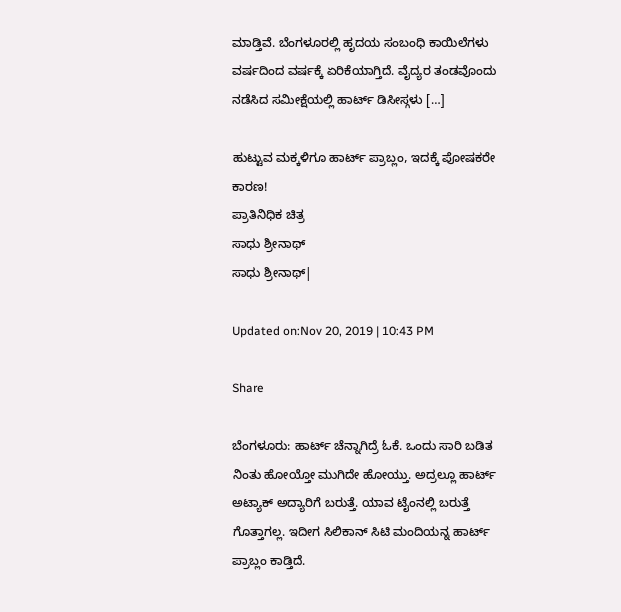ಮಾಡ್ತಿವೆ. ಬೆಂಗಳೂರಲ್ಲಿ ಹೃದಯ ಸಂಬಂಧಿ ಕಾಯಿಲೆಗಳು ವರ್ಷದಿಂದ ವರ್ಷಕ್ಕೆ ಏರಿಕೆಯಾಗ್ತಿದೆ. ವೈದ್ಯರ ತಂಡವೊಂದು ನಡೆಸಿದ ಸಮೀಕ್ಷೆಯಲ್ಲಿ ಹಾರ್ಟ್ ಡಿಸೀಸ್ಗಳು […]

ಹುಟ್ಟುವ ಮಕ್ಕಳಿಗೂ ಹಾರ್ಟ್ ಪ್ರಾಬ್ಲಂ, ಇದಕ್ಕೆ ಪೋಷಕರೇ ಕಾರಣ!
ಪ್ರಾತಿನಿಧಿಕ ಚಿತ್ರ
ಸಾಧು ಶ್ರೀನಾಥ್
ಸಾಧು ಶ್ರೀನಾಥ್|

Updated on:Nov 20, 2019 | 10:43 PM

Share

ಬೆಂಗಳೂರು: ಹಾರ್ಟ್ ಚೆನ್ನಾಗಿದ್ರೆ ಓಕೆ. ಒಂದು ಸಾರಿ ಬಡಿತ ನಿಂತು ಹೋಯ್ತೋ ಮುಗಿದೇ ಹೋಯ್ತು. ಅದ್ರಲ್ಲೂ ಹಾರ್ಟ್ ಅಟ್ಯಾಕ್ ಅದ್ಯಾರಿಗೆ ಬರುತ್ತೆ. ಯಾವ ಟೈಂನಲ್ಲಿ ಬರುತ್ತೆ ಗೊತ್ತಾಗಲ್ಲ. ಇದೀಗ ಸಿಲಿಕಾನ್ ಸಿಟಿ ಮಂದಿಯನ್ನ ಹಾರ್ಟ್ ಪ್ರಾಬ್ಲಂ ಕಾಡ್ತಿದೆ.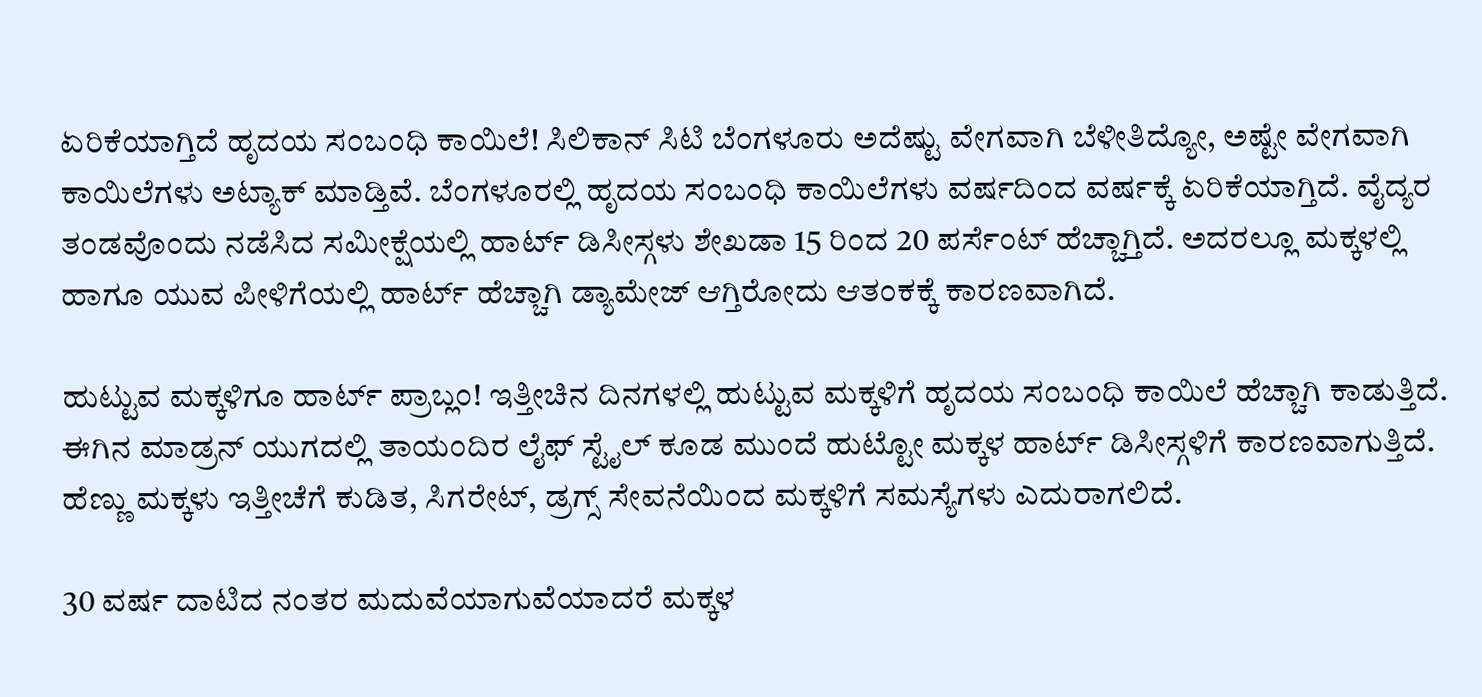ಏರಿಕೆಯಾಗ್ತಿದೆ ಹೃದಯ ಸಂಬಂಧಿ ಕಾಯಿಲೆ! ಸಿಲಿಕಾನ್ ಸಿಟಿ ಬೆಂಗಳೂರು ಅದೆಷ್ಟು ವೇಗವಾಗಿ ಬೆಳೀತಿದ್ಯೋ, ಅಷ್ಟೇ ವೇಗವಾಗಿ ಕಾಯಿಲೆಗಳು ಅಟ್ಯಾಕ್ ಮಾಡ್ತಿವೆ. ಬೆಂಗಳೂರಲ್ಲಿ ಹೃದಯ ಸಂಬಂಧಿ ಕಾಯಿಲೆಗಳು ವರ್ಷದಿಂದ ವರ್ಷಕ್ಕೆ ಏರಿಕೆಯಾಗ್ತಿದೆ. ವೈದ್ಯರ ತಂಡವೊಂದು ನಡೆಸಿದ ಸಮೀಕ್ಷೆಯಲ್ಲಿ ಹಾರ್ಟ್ ಡಿಸೀಸ್ಗಳು ಶೇಖಡಾ 15 ರಿಂದ 20 ಪರ್ಸೆಂಟ್ ಹೆಚ್ಚಾಗ್ತಿದೆ. ಅದರಲ್ಲೂ ಮಕ್ಕಳಲ್ಲಿ ಹಾಗೂ ಯುವ ಪೀಳಿಗೆಯಲ್ಲಿ ಹಾರ್ಟ್ ಹೆಚ್ಚಾಗಿ ಡ್ಯಾಮೇಜ್ ಆಗ್ತಿರೋದು ಆತಂಕಕ್ಕೆ ಕಾರಣವಾಗಿದೆ.

ಹುಟ್ಟುವ ಮಕ್ಕಳಿಗೂ ಹಾರ್ಟ್ ಪ್ರಾಬ್ಲಂ! ಇತ್ತೀಚಿನ ದಿನಗಳಲ್ಲಿ ಹುಟ್ಟುವ ಮಕ್ಕಳಿಗೆ ಹೃದಯ ಸಂಬಂಧಿ ಕಾಯಿಲೆ ಹೆಚ್ಚಾಗಿ ಕಾಡುತ್ತಿದೆ. ಈಗಿನ ಮಾಡ್ರನ್ ಯುಗದಲ್ಲಿ ತಾಯಂದಿರ ಲೈಫ್ ಸ್ಟೈಲ್ ಕೂಡ ಮುಂದೆ ಹುಟ್ಟೋ ಮಕ್ಕಳ ಹಾರ್ಟ್ ಡಿಸೀಸ್ಗಳಿಗೆ ಕಾರಣವಾಗುತ್ತಿದೆ. ಹೆಣ್ಣು ಮಕ್ಕಳು ಇತ್ತೀಚೆಗೆ ಕುಡಿತ, ಸಿಗರೇಟ್, ಡ್ರಗ್ಸ್ ಸೇವನೆಯಿಂದ ಮಕ್ಕಳಿಗೆ ಸಮಸ್ಯೆಗಳು ಎದುರಾಗಲಿದೆ.

30 ವರ್ಷ ದಾಟಿದ ನಂತರ ಮದುವೆಯಾಗುವೆಯಾದರೆ ಮಕ್ಕಳ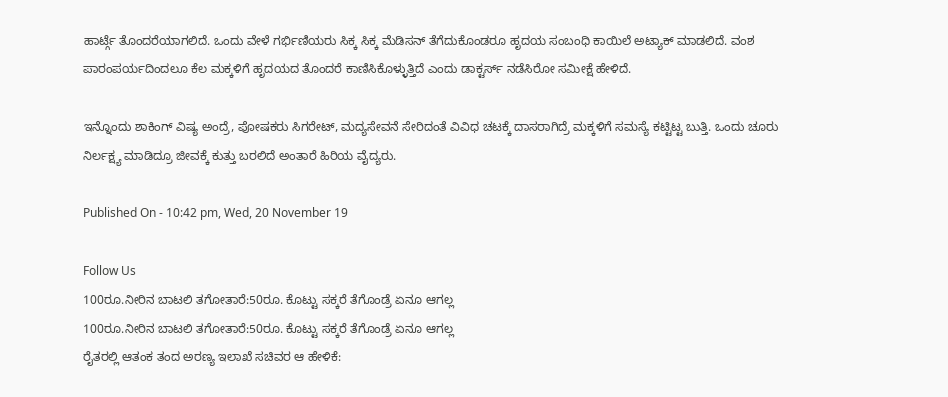ಹಾರ್ಟ್ಗೆ ತೊಂದರೆಯಾಗಲಿದೆ. ಒಂದು ವೇಳೆ ಗರ್ಭಿಣಿಯರು ಸಿಕ್ಕ ಸಿಕ್ಕ ಮೆಡಿಸನ್ ತೆಗೆದುಕೊಂಡರೂ ಹೃದಯ ಸಂಬಂಧಿ ಕಾಯಿಲೆ ಅಟ್ಯಾಕ್ ಮಾಡಲಿದೆ. ವಂಶ ಪಾರಂಪರ್ಯದಿಂದಲೂ ಕೆಲ ಮಕ್ಕಳಿಗೆ ಹೃದಯದ ತೊಂದರೆ ಕಾಣಿಸಿಕೊಳ್ಳುತ್ತಿದೆ ಎಂದು ಡಾಕ್ಟರ್ಸ್ ನಡೆಸಿರೋ ಸಮೀಕ್ಷೆ ಹೇಳಿದೆ.

ಇನ್ನೊಂದು ಶಾಕಿಂಗ್ ವಿಷ್ಯ ಅಂದ್ರೆ, ಪೋಷಕರು ಸಿಗರೇಟ್, ಮದ್ಯಸೇವನೆ ಸೇರಿದಂತೆ ವಿವಿಧ ಚಟಕ್ಕೆ ದಾಸರಾಗಿದ್ರೆ ಮಕ್ಕಳಿಗೆ ಸಮಸ್ಯೆ ಕಟ್ಟಿಟ್ಟ ಬುತ್ತಿ. ಒಂದು ಚೂರು ನಿರ್ಲಕ್ಷ್ಯ ಮಾಡಿದ್ರೂ ಜೀವಕ್ಕೆ ಕುತ್ತು ಬರಲಿದೆ ಅಂತಾರೆ ಹಿರಿಯ ವೈದ್ಯರು.

Published On - 10:42 pm, Wed, 20 November 19

Follow Us
100ರೂ.ನೀರಿನ ಬಾಟಲಿ ತಗೋತಾರೆ:50ರೂ. ಕೊಟ್ಟು ಸಕ್ಕರೆ ತೆಗೊಂಡ್ರೆ ಏನೂ ಆಗಲ್ಲ
100ರೂ.ನೀರಿನ ಬಾಟಲಿ ತಗೋತಾರೆ:50ರೂ. ಕೊಟ್ಟು ಸಕ್ಕರೆ ತೆಗೊಂಡ್ರೆ ಏನೂ ಆಗಲ್ಲ
ರೈತರಲ್ಲಿ ಆತಂಕ ತಂದ ಅರಣ್ಯ ಇಲಾಖೆ ಸಚಿವರ ಆ ಹೇಳಿಕೆ: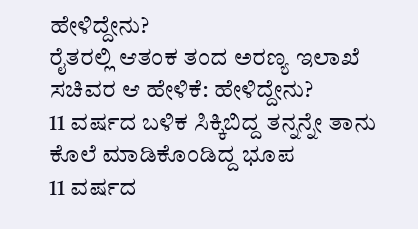ಹೇಳಿದ್ದೇನು?
ರೈತರಲ್ಲಿ ಆತಂಕ ತಂದ ಅರಣ್ಯ ಇಲಾಖೆ ಸಚಿವರ ಆ ಹೇಳಿಕೆ: ಹೇಳಿದ್ದೇನು?
11 ವರ್ಷದ ಬಳಿಕ ಸಿಕ್ಕಿಬಿದ್ದ ತನ್ನನ್ನೇ ತಾನು ಕೊಲೆ ಮಾಡಿಕೊಂಡಿದ್ದ ಭೂಪ
11 ವರ್ಷದ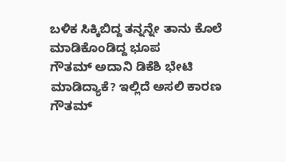ಬಳಿಕ ಸಿಕ್ಕಿಬಿದ್ದ ತನ್ನನ್ನೇ ತಾನು ಕೊಲೆ ಮಾಡಿಕೊಂಡಿದ್ದ ಭೂಪ
ಗೌತಮ್ ಅದಾನಿ ಡಿಕೆಶಿ ಭೇಟಿ ಮಾಡಿದ್ಯಾಕೆ? ಇಲ್ಲಿದೆ ಅಸಲಿ ಕಾರಣ
ಗೌತಮ್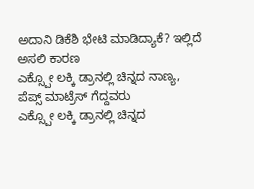ಅದಾನಿ ಡಿಕೆಶಿ ಭೇಟಿ ಮಾಡಿದ್ಯಾಕೆ? ಇಲ್ಲಿದೆ ಅಸಲಿ ಕಾರಣ
ಎಕ್ಸ್ಪೋ ಲಕ್ಕಿ ಡ್ರಾನಲ್ಲಿ ಚಿನ್ನದ ನಾಣ್ಯ, ಪೆಪ್ಸ್ ಮಾಟ್ರೆಸ್ ಗೆದ್ದವರು
ಎಕ್ಸ್ಪೋ ಲಕ್ಕಿ ಡ್ರಾನಲ್ಲಿ ಚಿನ್ನದ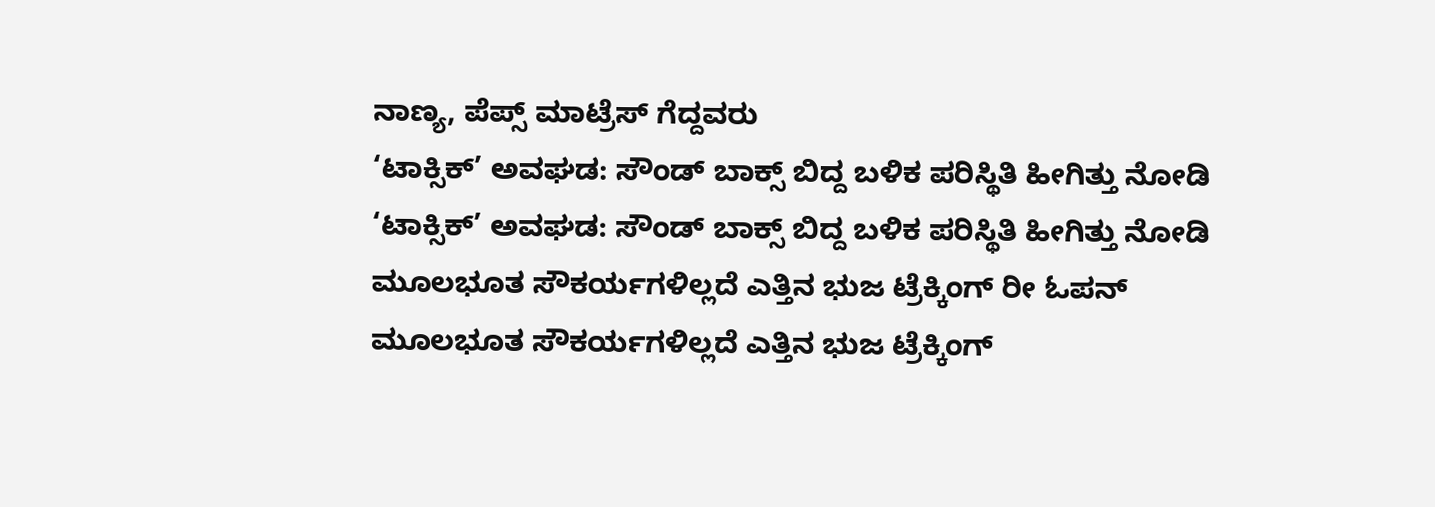ನಾಣ್ಯ, ಪೆಪ್ಸ್ ಮಾಟ್ರೆಸ್ ಗೆದ್ದವರು
‘ಟಾಕ್ಸಿಕ್’ ಅವಘಡ: ಸೌಂಡ್ ಬಾಕ್ಸ್ ಬಿದ್ದ ಬಳಿಕ ಪರಿಸ್ಥಿತಿ ಹೀಗಿತ್ತು ನೋಡಿ
‘ಟಾಕ್ಸಿಕ್’ ಅವಘಡ: ಸೌಂಡ್ ಬಾಕ್ಸ್ ಬಿದ್ದ ಬಳಿಕ ಪರಿಸ್ಥಿತಿ ಹೀಗಿತ್ತು ನೋಡಿ
ಮೂಲಭೂತ ಸೌಕರ್ಯಗಳಿಲ್ಲದೆ ಎತ್ತಿನ ಭುಜ ಟ್ರೆಕ್ಕಿಂಗ್ ರೀ ಓಪನ್
ಮೂಲಭೂತ ಸೌಕರ್ಯಗಳಿಲ್ಲದೆ ಎತ್ತಿನ ಭುಜ ಟ್ರೆಕ್ಕಿಂಗ್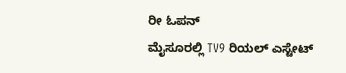ರೀ ಓಪನ್
ಮೈಸೂರಲ್ಲಿ TV9 ರಿಯಲ್ ಎಸ್ಟೇಟ್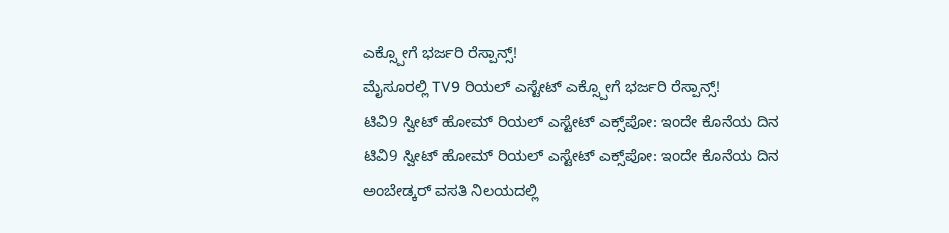ಎಕ್ಸ್ಪೋಗೆ ಭರ್ಜರಿ ರೆಸ್ಪಾನ್ಸ್!
ಮೈಸೂರಲ್ಲಿ TV9 ರಿಯಲ್ ಎಸ್ಟೇಟ್ ಎಕ್ಸ್ಪೋಗೆ ಭರ್ಜರಿ ರೆಸ್ಪಾನ್ಸ್!
ಟಿವಿ9 ಸ್ವೀಟ್ ಹೋಮ್ ರಿಯಲ್ ಎಸ್ಟೇಟ್ ಎಕ್ಸ್‌ಪೋ: ಇಂದೇ ಕೊನೆಯ ದಿನ
ಟಿವಿ9 ಸ್ವೀಟ್ ಹೋಮ್ ರಿಯಲ್ ಎಸ್ಟೇಟ್ ಎಕ್ಸ್‌ಪೋ: ಇಂದೇ ಕೊನೆಯ ದಿನ
ಅಂಬೇಡ್ಕರ್ ವಸತಿ ನಿಲಯದಲ್ಲಿ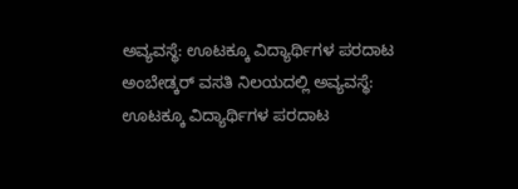ಅವ್ಯವಸ್ಥೆ: ಊಟಕ್ಕೂ ವಿದ್ಯಾರ್ಥಿಗಳ ಪರದಾಟ
ಅಂಬೇಡ್ಕರ್ ವಸತಿ ನಿಲಯದಲ್ಲಿ ಅವ್ಯವಸ್ಥೆ: ಊಟಕ್ಕೂ ವಿದ್ಯಾರ್ಥಿಗಳ ಪರದಾಟ